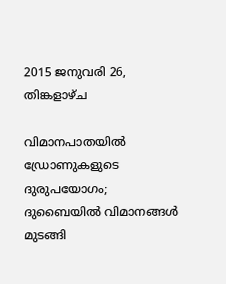2015 ജനുവരി 26, തിങ്കളാഴ്‌ച

വിമാനപാതയില്‍ ഡ്രോണുകളുടെ ദുരുപയോഗം; ദുബൈയില്‍ വിമാനങ്ങള്‍ മുടങ്ങി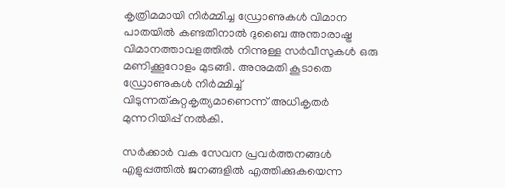കൃത്രിമമായി നിര്‍മ്മിച്ച ഡ്രോണുകള്‍ വിമാന പാതയില്‍ കണ്ടതിനാല്‍ ദുബൈ അന്താരാഷ്ട്ര വിമാനത്താവളത്തില്‍ നിന്നുള്ള സര്‍വീസുകള്‍ ഒരു മണിക്കൂറോളം മുടങ്ങി. അനുമതി കൂടാതെ ഡ്രോണുകള്‍ നിര്‍മ്മിച്ച്‌ വിടുന്നത്കുറ്റകൃത്യമാണെന്ന് അധികൃതര്‍ മുന്നറിയിപ്പ് നല്‍കി.

സര്‍ക്കാര്‍ വക സേവന പ്രവര്‍ത്തനങ്ങള്‍ എളുപ്പത്തില്‍ ജനങ്ങളില്‍ എത്തിക്കുകയെന്ന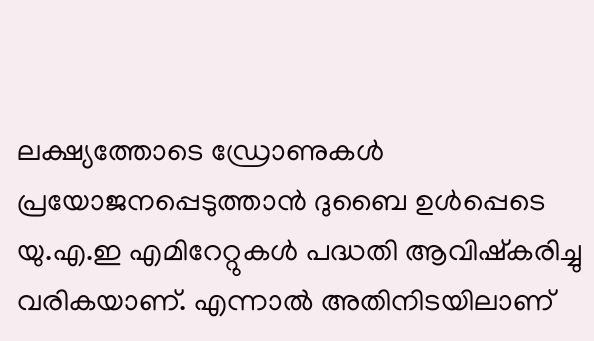ലക്ഷ്യത്തോടെ ഡ്രോണുകള്‍ പ്രയോജനപ്പെടുത്താന്‍ ദുബൈ ഉള്‍പ്പെടെ യു.എ.ഇ എമിറേറ്റുകള്‍ പദ്ധതി ആവിഷ്കരിച്ചു വരികയാണ്. എന്നാല്‍ അതിനിടയിലാണ്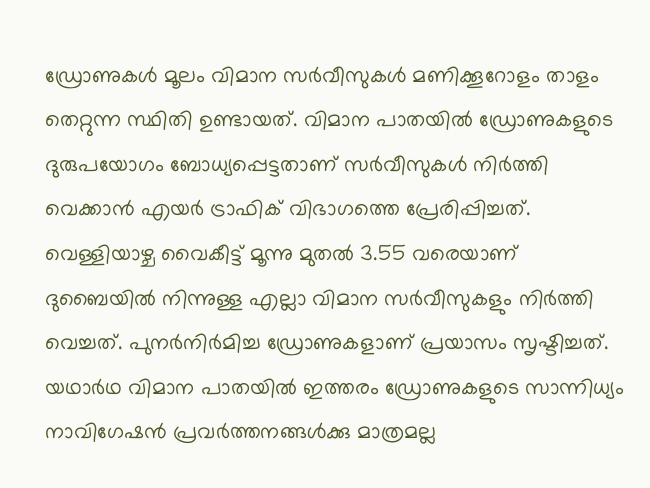ഡ്രോണുകള്‍ മൂലം വിമാന സര്‍വീസുകള്‍ മണിക്കൂറോളം താളം തെറ്റുന്ന സ്ഥിതി ഉണ്ടായത്. വിമാന പാതയില്‍ ഡ്രോണുകളുടെ ദുരുപയോഗം ബോധ്യപ്പെട്ടതാണ് സര്‍വീസുകള്‍ നിര്‍ത്തി വെക്കാന്‍ എയര്‍ ട്രാഫിക് വിഭാഗത്തെ പ്രേരിപ്പിച്ചത്. വെള്ളിയാഴ്ച വൈകീട്ട് മൂന്നു മുതല്‍ 3.55 വരെയാണ് ദുബൈയില്‍ നിന്നുള്ള എല്ലാ വിമാന സര്‍വീസുകളും നിര്‍ത്തി വെച്ചത്. പുനര്‍നിര്‍മിച്ച ഡ്രോണുകളാണ് പ്രയാസം സൃഷ്ടിച്ചത്. യഥാര്‍ഥ വിമാന പാതയില്‍ ഇത്തരം ഡ്രോണുകളുടെ സാന്നിധ്യം നാവിഗേഷന്‍ പ്രവര്‍ത്തനങ്ങള്‍ക്കു മാത്രമല്ല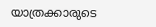യാത്രക്കാരുടെ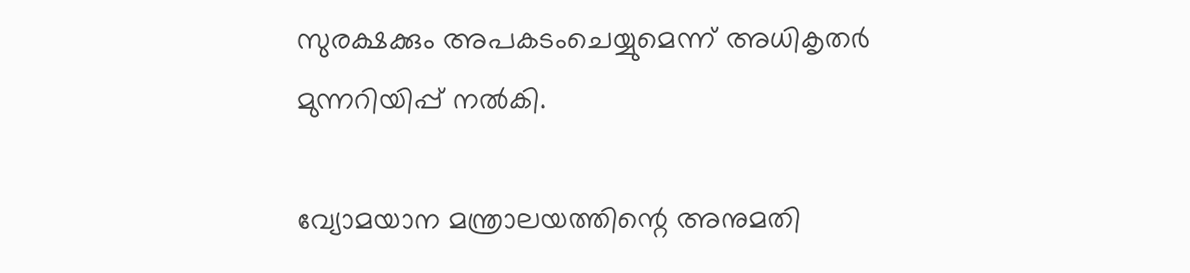സുരക്ഷക്കും അപകടംചെയ്യുമെന്ന് അധികൃതര്‍ മുന്നറിയിപ്പ് നല്‍കി.

വ്യോമയാന മന്ത്രാലയത്തിന്റെ അനുമതി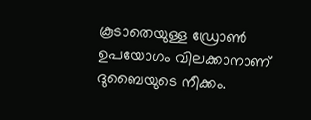കൂടാതെയുള്ള ഡ്രോണ്‍ ഉപയോഗം വിലക്കാനാണ് ദുബൈയുടെ നീക്കം.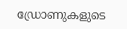ഡ്രോണുകളുടെ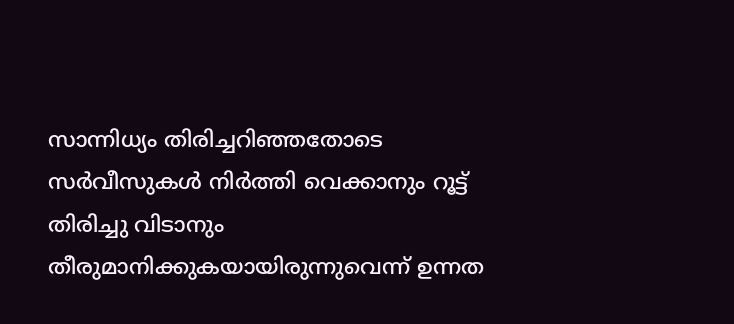സാന്നിധ്യം തിരിച്ചറിഞ്ഞതോടെ സര്‍വീസുകള്‍ നിര്‍ത്തി വെക്കാനും റൂട്ട് തിരിച്ചു വിടാനും തീരുമാനിക്കുകയായിരുന്നുവെന്ന് ഉന്നത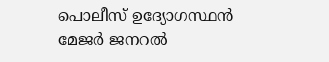പൊലീസ് ഉദ്യോഗസ്ഥന്‍ മേജര്‍ ജനറല്‍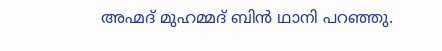അഹ്മദ് മുഹമ്മദ് ബിന്‍ ഥാനി പറഞ്ഞു.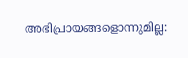അഭിപ്രായങ്ങളൊന്നുമില്ല: